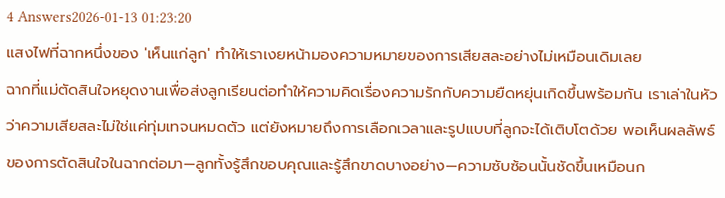4 Answers2026-01-13 01:23:20
แสงไฟที่ฉากหนึ่งของ 'เห็นแก่ลูก' ทำให้เราเงยหน้ามองความหมายของการเสียสละอย่างไม่เหมือนเดิมเลย
ฉากที่แม่ตัดสินใจหยุดงานเพื่อส่งลูกเรียนต่อทำให้ความคิดเรื่องความรักกับความยืดหยุ่นเกิดขึ้นพร้อมกัน เราเล่าในหัวว่าความเสียสละไม่ใช่แค่ทุ่มเทจนหมดตัว แต่ยังหมายถึงการเลือกเวลาและรูปแบบที่ลูกจะได้เติบโตด้วย พอเห็นผลลัพธ์ของการตัดสินใจในฉากต่อมา—ลูกทั้งรู้สึกขอบคุณและรู้สึกขาดบางอย่าง—ความซับซ้อนนั้นชัดขึ้นเหมือนก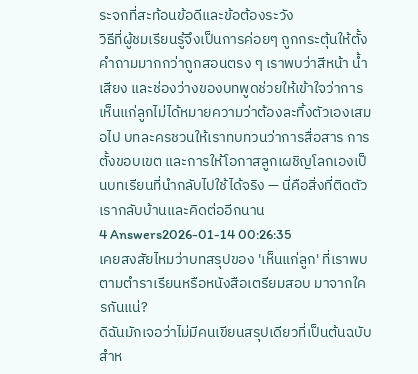ระจกที่สะท้อนข้อดีและข้อต้องระวัง
วิธีที่ผู้ชมเรียนรู้จึงเป็นการค่อยๆ ถูกกระตุ้นให้ตั้งคำถามมากกว่าถูกสอนตรง ๆ เราพบว่าสีหน้า น้ำเสียง และช่องว่างของบทพูดช่วยให้เข้าใจว่าการเห็นแก่ลูกไม่ได้หมายความว่าต้องละทิ้งตัวเองเสมอไป บทละครชวนให้เราทบทวนว่าการสื่อสาร การตั้งขอบเขต และการให้โอกาสลูกเผชิญโลกเองเป็นบทเรียนที่นำกลับไปใช้ได้จริง — นี่คือสิ่งที่ติดตัวเรากลับบ้านและคิดต่ออีกนาน
4 Answers2026-01-14 00:26:35
เคยสงสัยไหมว่าบทสรุปของ 'เห็นแก่ลูก' ที่เราพบตามตำราเรียนหรือหนังสือเตรียมสอบ มาจากใครกันแน่?
ดิฉันมักเจอว่าไม่มีคนเขียนสรุปเดียวที่เป็นต้นฉบับสำห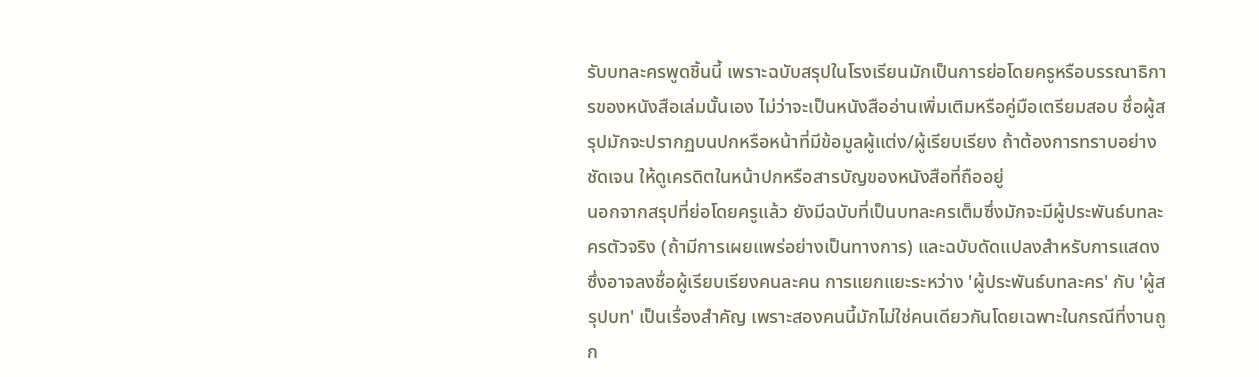รับบทละครพูดชิ้นนี้ เพราะฉบับสรุปในโรงเรียนมักเป็นการย่อโดยครูหรือบรรณาธิการของหนังสือเล่มนั้นเอง ไม่ว่าจะเป็นหนังสืออ่านเพิ่มเติมหรือคู่มือเตรียมสอบ ชื่อผู้สรุปมักจะปรากฏบนปกหรือหน้าที่มีข้อมูลผู้แต่ง/ผู้เรียบเรียง ถ้าต้องการทราบอย่างชัดเจน ให้ดูเครดิตในหน้าปกหรือสารบัญของหนังสือที่ถืออยู่
นอกจากสรุปที่ย่อโดยครูแล้ว ยังมีฉบับที่เป็นบทละครเต็มซึ่งมักจะมีผู้ประพันธ์บทละครตัวจริง (ถ้ามีการเผยแพร่อย่างเป็นทางการ) และฉบับดัดแปลงสำหรับการแสดงซึ่งอาจลงชื่อผู้เรียบเรียงคนละคน การแยกแยะระหว่าง 'ผู้ประพันธ์บทละคร' กับ 'ผู้สรุปบท' เป็นเรื่องสำคัญ เพราะสองคนนี้มักไม่ใช่คนเดียวกันโดยเฉพาะในกรณีที่งานถูก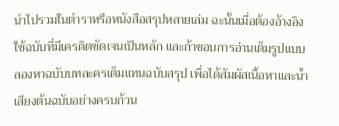นำไปรวมในตำราหรือหนังสือสรุปหลายเล่ม ฉะนั้นเมื่อต้องอ้างอิง ใช้ฉบับที่มีเครดิตชัดเจนเป็นหลัก และถ้าชอบการอ่านเต็มรูปแบบ ลองหาฉบับบทละครเต็มแทนฉบับสรุป เพื่อได้สัมผัสเนื้อหาและน้ำเสียงต้นฉบับอย่างครบถ้วน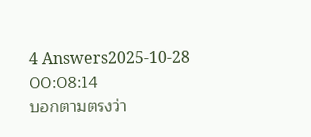4 Answers2025-10-28 00:08:14
บอกตามตรงว่า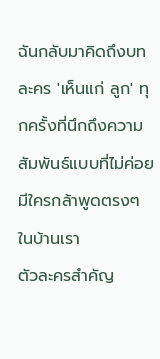ฉันกลับมาคิดถึงบทละคร 'เห็นแก่ ลูก' ทุกครั้งที่นึกถึงความสัมพันธ์แบบที่ไม่ค่อยมีใครกล้าพูดตรงๆ ในบ้านเรา
ตัวละครสำคัญ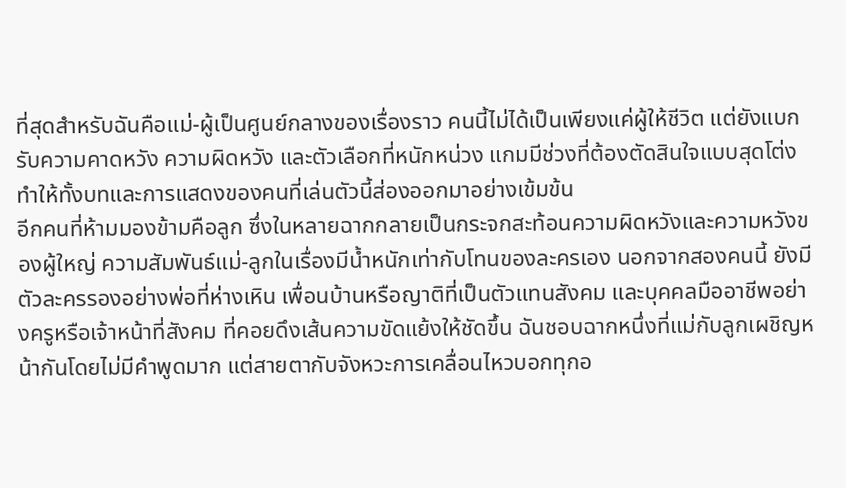ที่สุดสำหรับฉันคือแม่-ผู้เป็นศูนย์กลางของเรื่องราว คนนี้ไม่ได้เป็นเพียงแค่ผู้ให้ชีวิต แต่ยังแบกรับความคาดหวัง ความผิดหวัง และตัวเลือกที่หนักหน่วง แกมมีช่วงที่ต้องตัดสินใจแบบสุดโต่ง ทำให้ทั้งบทและการแสดงของคนที่เล่นตัวนี้ส่องออกมาอย่างเข้มข้น
อีกคนที่ห้ามมองข้ามคือลูก ซึ่งในหลายฉากกลายเป็นกระจกสะท้อนความผิดหวังและความหวังของผู้ใหญ่ ความสัมพันธ์แม่-ลูกในเรื่องมีน้ำหนักเท่ากับโทนของละครเอง นอกจากสองคนนี้ ยังมีตัวละครรองอย่างพ่อที่ห่างเหิน เพื่อนบ้านหรือญาติที่เป็นตัวแทนสังคม และบุคคลมืออาชีพอย่างครูหรือเจ้าหน้าที่สังคม ที่คอยดึงเส้นความขัดแย้งให้ชัดขึ้น ฉันชอบฉากหนึ่งที่แม่กับลูกเผชิญหน้ากันโดยไม่มีคำพูดมาก แต่สายตากับจังหวะการเคลื่อนไหวบอกทุกอ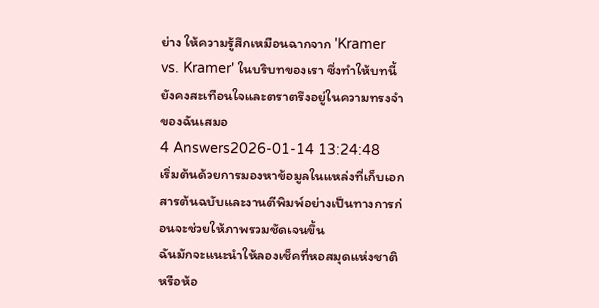ย่าง ให้ความรู้สึกเหมือนฉากจาก 'Kramer vs. Kramer' ในบริบทของเรา ซึ่งทำให้บทนี้ยังคงสะเทือนใจและตราตรึงอยู่ในความทรงจำของฉันเสมอ
4 Answers2026-01-14 13:24:48
เริ่มต้นด้วยการมองหาข้อมูลในแหล่งที่เก็บเอกสารต้นฉบับและงานตีพิมพ์อย่างเป็นทางการก่อนจะช่วยให้ภาพรวมชัดเจนขึ้น
ฉันมักจะแนะนำให้ลองเช็คที่หอสมุดแห่งชาติหรือห้อ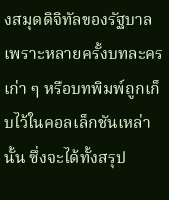งสมุดดิจิทัลของรัฐบาล เพราะหลายครั้งบทละครเก่า ๆ หรือบทพิมพ์ถูกเก็บไว้ในคอลเล็กชันเหล่านั้น ซึ่งจะได้ทั้งสรุป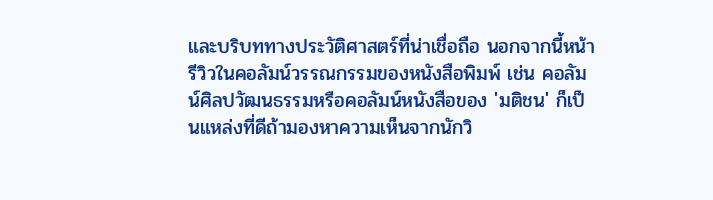และบริบททางประวัติศาสตร์ที่น่าเชื่อถือ นอกจากนี้หน้ารีวิวในคอลัมน์วรรณกรรมของหนังสือพิมพ์ เช่น คอลัมน์ศิลปวัฒนธรรมหรือคอลัมน์หนังสือของ 'มติชน' ก็เป็นแหล่งที่ดีถ้ามองหาความเห็นจากนักวิ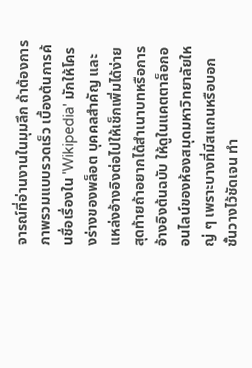จารณ์ที่อ่านงานในมุมลึก ถ้าต้องการภาพรวมแบบรวดเร็ว เบื้องต้นการค้นชื่อเรื่องใน 'Wikipedia' มักให้โครงร่างของพล็อต บุคคลสำคัญ และแหล่งอ้างอิงต่อไปให้เช็กเพิ่มได้ง่าย สุดท้ายถ้าอยากได้สำเนาบทหรือการอ้างอิงต้นฉบับ ให้ดูในแคตตาล็อกออนไลน์ของห้องสมุดมหาวิทยาลัยใหญ่ ๆ เพราะบางที่มีสแกนหรือบอกชั้นวางไว้ชัดเจน ทำ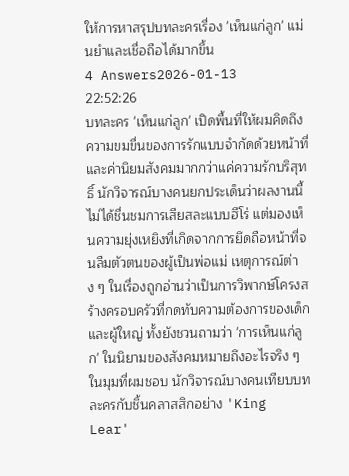ให้การหาสรุปบทละครเรื่อง 'เห็นแก่ลูก' แม่นยำและเชื่อถือได้มากขึ้น
4 Answers2026-01-13 22:52:26
บทละคร 'เห็นแก่ลูก' เปิดพื้นที่ให้ผมคิดถึงความขมขื่นของการรักแบบจำกัดด้วยหน้าที่และค่านิยมสังคมมากกว่าแค่ความรักบริสุทธิ์ นักวิจารณ์บางคนยกประเด็นว่าผลงานนี้ไม่ได้ชื่นชมการเสียสละแบบฮีโร่ แต่มองเห็นความยุ่งเหยิงที่เกิดจากการยึดถือหน้าที่จนลืมตัวตนของผู้เป็นพ่อแม่ เหตุการณ์ต่าง ๆ ในเรื่องถูกอ่านว่าเป็นการวิพากษ์โครงสร้างครอบครัวที่กดทับความต้องการของเด็กและผู้ใหญ่ ทั้งยังชวนถามว่า 'การเห็นแก่ลูก' ในนิยามของสังคมหมายถึงอะไรจริง ๆ
ในมุมที่ผมชอบ นักวิจารณ์บางคนเทียบบทละครกับชิ้นคลาสสิกอย่าง 'King Lear'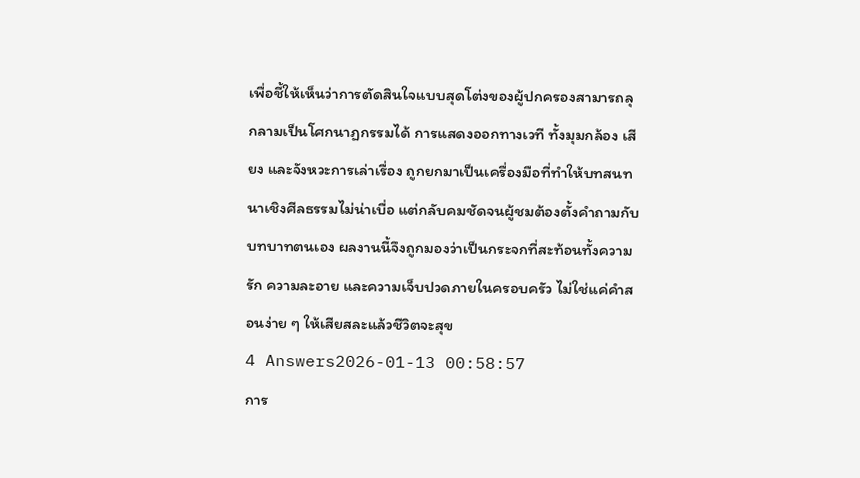เพื่อชี้ให้เห็นว่าการตัดสินใจแบบสุดโต่งของผู้ปกครองสามารถลุกลามเป็นโศกนาฏกรรมได้ การแสดงออกทางเวที ทั้งมุมกล้อง เสียง และจังหวะการเล่าเรื่อง ถูกยกมาเป็นเครื่องมือที่ทำให้บทสนทนาเชิงศีลธรรมไม่น่าเบื่อ แต่กลับคมชัดจนผู้ชมต้องตั้งคำถามกับบทบาทตนเอง ผลงานนี้จึงถูกมองว่าเป็นกระจกที่สะท้อนทั้งความรัก ความละอาย และความเจ็บปวดภายในครอบครัว ไม่ใช่แค่คำสอนง่าย ๆ ให้เสียสละแล้วชีวิตจะสุข
4 Answers2026-01-13 00:58:57
การ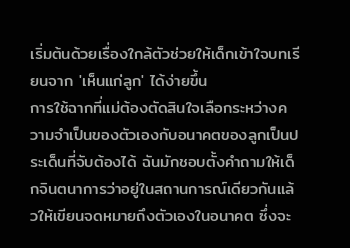เริ่มต้นด้วยเรื่องใกล้ตัวช่วยให้เด็กเข้าใจบทเรียนจาก 'เห็นแก่ลูก' ได้ง่ายขึ้น
การใช้ฉากที่แม่ต้องตัดสินใจเลือกระหว่างความจำเป็นของตัวเองกับอนาคตของลูกเป็นประเด็นที่จับต้องได้ ฉันมักชอบตั้งคำถามให้เด็กจินตนาการว่าอยู่ในสถานการณ์เดียวกันแล้วให้เขียนจดหมายถึงตัวเองในอนาคต ซึ่งจะ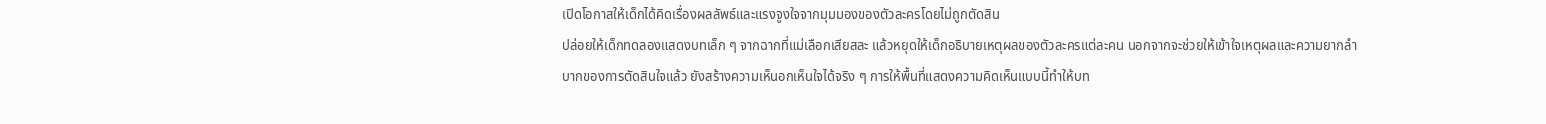เปิดโอกาสให้เด็กได้คิดเรื่องผลลัพธ์และแรงจูงใจจากมุมมองของตัวละครโดยไม่ถูกตัดสิน
ปล่อยให้เด็กทดลองแสดงบทเล็ก ๆ จากฉากที่แม่เลือกเสียสละ แล้วหยุดให้เด็กอธิบายเหตุผลของตัวละครแต่ละคน นอกจากจะช่วยให้เข้าใจเหตุผลและความยากลำบากของการตัดสินใจแล้ว ยังสร้างความเห็นอกเห็นใจได้จริง ๆ การให้พื้นที่แสดงความคิดเห็นแบบนี้ทำให้บท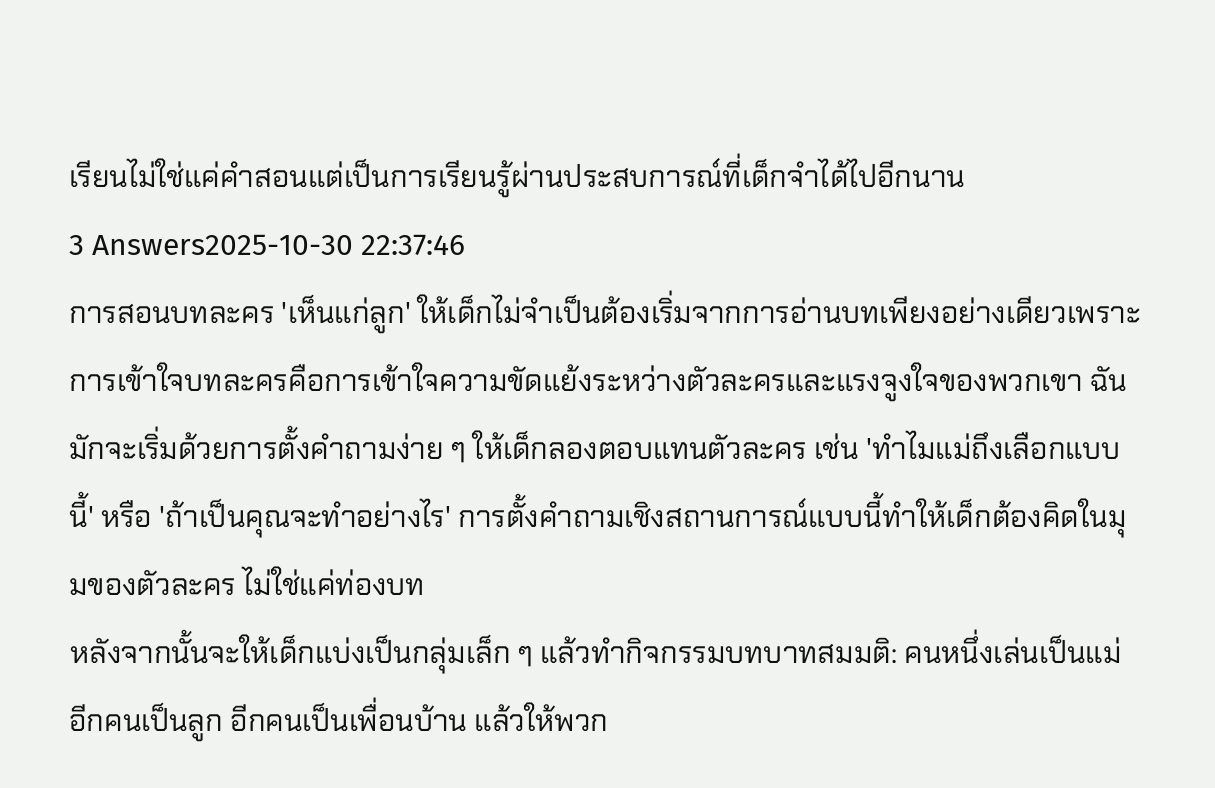เรียนไม่ใช่แค่คำสอนแต่เป็นการเรียนรู้ผ่านประสบการณ์ที่เด็กจำได้ไปอีกนาน
3 Answers2025-10-30 22:37:46
การสอนบทละคร 'เห็นแก่ลูก' ให้เด็กไม่จำเป็นต้องเริ่มจากการอ่านบทเพียงอย่างเดียวเพราะการเข้าใจบทละครคือการเข้าใจความขัดแย้งระหว่างตัวละครและแรงจูงใจของพวกเขา ฉันมักจะเริ่มด้วยการตั้งคำถามง่าย ๆ ให้เด็กลองตอบแทนตัวละคร เช่น 'ทำไมแม่ถึงเลือกแบบนี้' หรือ 'ถ้าเป็นคุณจะทำอย่างไร' การตั้งคำถามเชิงสถานการณ์แบบนี้ทำให้เด็กต้องคิดในมุมของตัวละคร ไม่ใช่แค่ท่องบท
หลังจากนั้นจะให้เด็กแบ่งเป็นกลุ่มเล็ก ๆ แล้วทำกิจกรรมบทบาทสมมติ: คนหนึ่งเล่นเป็นแม่ อีกคนเป็นลูก อีกคนเป็นเพื่อนบ้าน แล้วให้พวก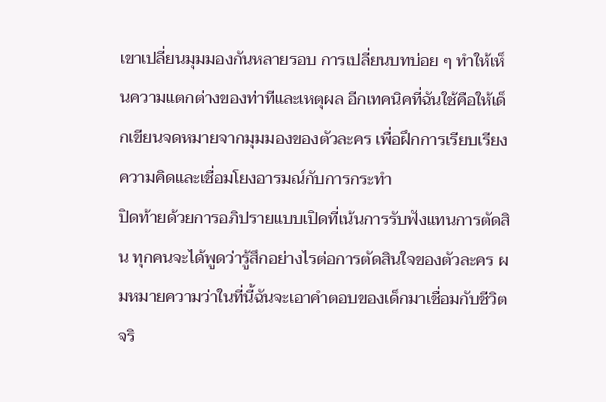เขาเปลี่ยนมุมมองกันหลายรอบ การเปลี่ยนบทบ่อย ๆ ทำให้เห็นความแตกต่างของท่าทีและเหตุผล อีกเทคนิคที่ฉันใช้คือให้เด็กเขียนจดหมายจากมุมมองของตัวละคร เพื่อฝึกการเรียบเรียงความคิดและเชื่อมโยงอารมณ์กับการกระทำ
ปิดท้ายด้วยการอภิปรายแบบเปิดที่เน้นการรับฟังแทนการตัดสิน ทุกคนจะได้พูดว่ารู้สึกอย่างไรต่อการตัดสินใจของตัวละคร ผมหมายความว่าในที่นี้ฉันจะเอาคำตอบของเด็กมาเชื่อมกับชีวิตจริ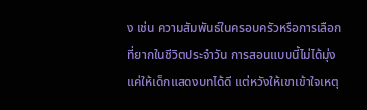ง เช่น ความสัมพันธ์ในครอบครัวหรือการเลือกที่ยากในชีวิตประจำวัน การสอนแบบนี้ไม่ได้มุ่งแค่ให้เด็กแสดงบทได้ดี แต่หวังให้เขาเข้าใจเหตุ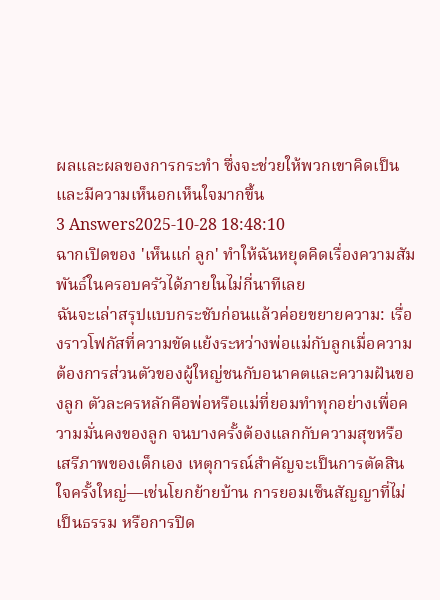ผลและผลของการกระทำ ซึ่งจะช่วยให้พวกเขาคิดเป็นและมีความเห็นอกเห็นใจมากขึ้น
3 Answers2025-10-28 18:48:10
ฉากเปิดของ 'เห็นแก่ ลูก' ทำให้ฉันหยุดคิดเรื่องความสัมพันธ์ในครอบครัวได้ภายในไม่กี่นาทีเลย
ฉันจะเล่าสรุปแบบกระชับก่อนแล้วค่อยขยายความ: เรื่องราวโฟกัสที่ความขัดแย้งระหว่างพ่อแม่กับลูกเมื่อความต้องการส่วนตัวของผู้ใหญ่ชนกับอนาคตและความฝันของลูก ตัวละครหลักคือพ่อหรือแม่ที่ยอมทำทุกอย่างเพื่อความมั่นคงของลูก จนบางครั้งต้องแลกกับความสุขหรือเสรีภาพของเด็กเอง เหตุการณ์สำคัญจะเป็นการตัดสินใจครั้งใหญ่—เช่นโยกย้ายบ้าน การยอมเซ็นสัญญาที่ไม่เป็นธรรม หรือการปิด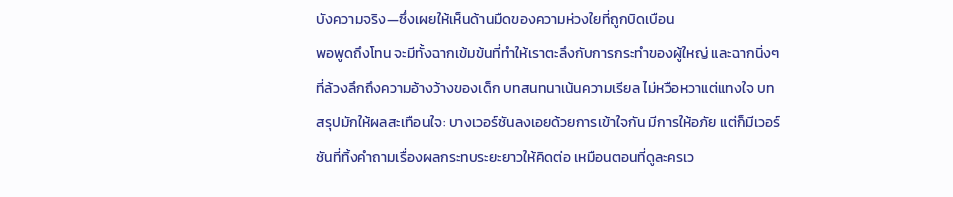บังความจริง—ซึ่งเผยให้เห็นด้านมืดของความห่วงใยที่ถูกบิดเบือน
พอพูดถึงโทน จะมีทั้งฉากเข้มข้นที่ทำให้เราตะลึงกับการกระทำของผู้ใหญ่ และฉากนิ่งๆ ที่ล้วงลึกถึงความอ้างว้างของเด็ก บทสนทนาเน้นความเรียล ไม่หวือหวาแต่แทงใจ บทสรุปมักให้ผลสะเทือนใจ: บางเวอร์ชันลงเอยด้วยการเข้าใจกัน มีการให้อภัย แต่ก็มีเวอร์ชันที่ทิ้งคำถามเรื่องผลกระทบระยะยาวให้คิดต่อ เหมือนตอนที่ดูละครเว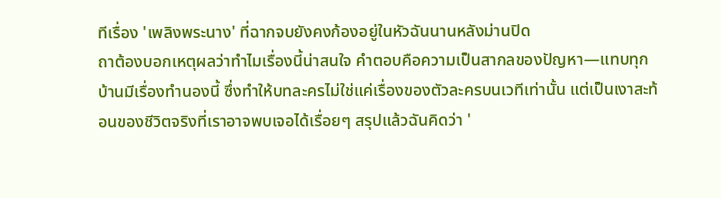ทีเรื่อง 'เพลิงพระนาง' ที่ฉากจบยังคงก้องอยู่ในหัวฉันนานหลังม่านปิด
ถาต้องบอกเหตุผลว่าทำไมเรื่องนี้น่าสนใจ คำตอบคือความเป็นสากลของปัญหา—แทบทุกบ้านมีเรื่องทำนองนี้ ซึ่งทำให้บทละครไม่ใช่แค่เรื่องของตัวละครบนเวทีเท่านั้น แต่เป็นเงาสะท้อนของชีวิตจริงที่เราอาจพบเจอได้เรื่อยๆ สรุปแล้วฉันคิดว่า '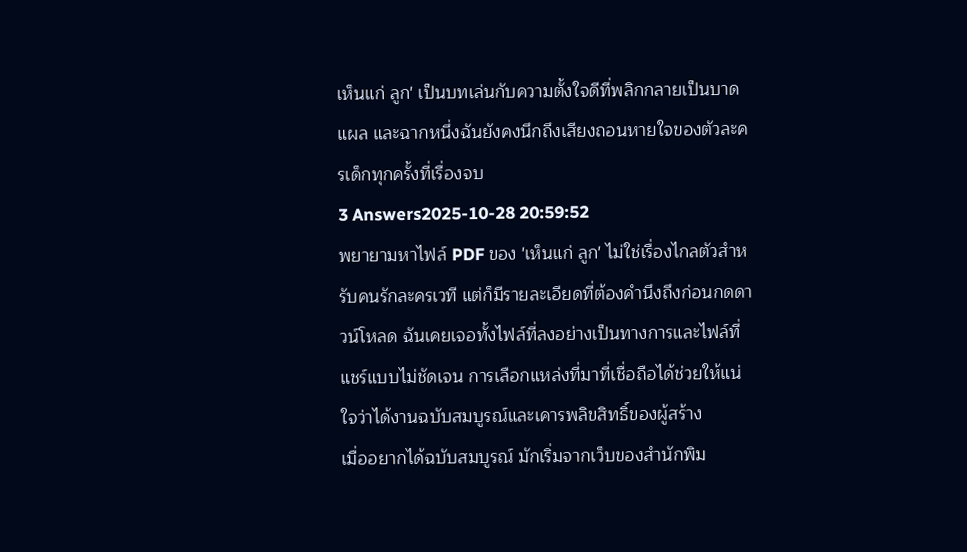เห็นแก่ ลูก' เป็นบทเล่นกับความตั้งใจดีที่พลิกกลายเป็นบาดแผล และฉากหนึ่งฉันยังคงนึกถึงเสียงถอนหายใจของตัวละครเด็กทุกครั้งที่เรื่องจบ
3 Answers2025-10-28 20:59:52
พยายามหาไฟล์ PDF ของ 'เห็นแก่ ลูก' ไม่ใช่เรื่องไกลตัวสำหรับคนรักละครเวที แต่ก็มีรายละเอียดที่ต้องคำนึงถึงก่อนกดดาวน์โหลด ฉันเคยเจอทั้งไฟล์ที่ลงอย่างเป็นทางการและไฟล์ที่แชร์แบบไม่ชัดเจน การเลือกแหล่งที่มาที่เชื่อถือได้ช่วยให้แน่ใจว่าได้งานฉบับสมบูรณ์และเคารพลิขสิทธิ์ของผู้สร้าง
เมื่ออยากได้ฉบับสมบูรณ์ มักเริ่มจากเว็บของสำนักพิม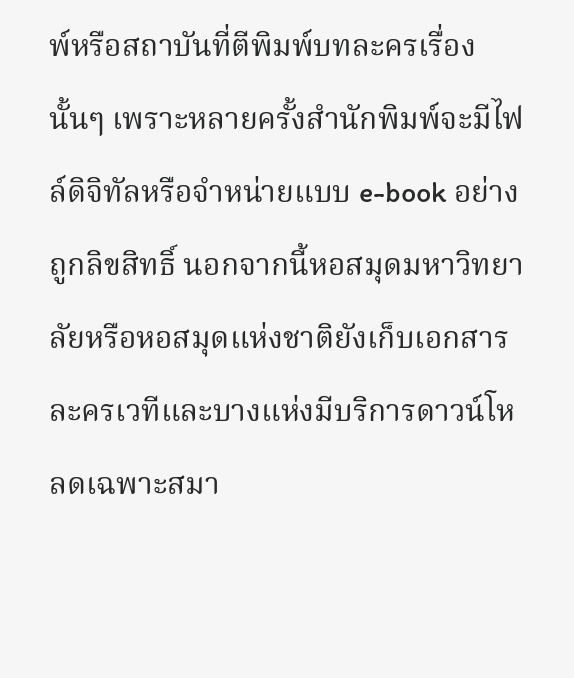พ์หรือสถาบันที่ตีพิมพ์บทละครเรื่องนั้นๆ เพราะหลายครั้งสำนักพิมพ์จะมีไฟล์ดิจิทัลหรือจำหน่ายแบบ e-book อย่างถูกลิขสิทธิ์ นอกจากนี้หอสมุดมหาวิทยาลัยหรือหอสมุดแห่งชาติยังเก็บเอกสารละครเวทีและบางแห่งมีบริการดาวน์โหลดเฉพาะสมา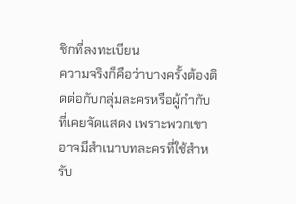ชิกที่ลงทะเบียน
ความจริงก็คือว่าบางครั้งต้องติดต่อกับกลุ่มละครหรือผู้กำกับที่เคยจัดแสดง เพราะพวกเขาอาจมีสำเนาบทละครที่ใช้สำหรับ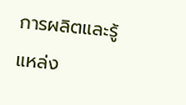การผลิตและรู้แหล่ง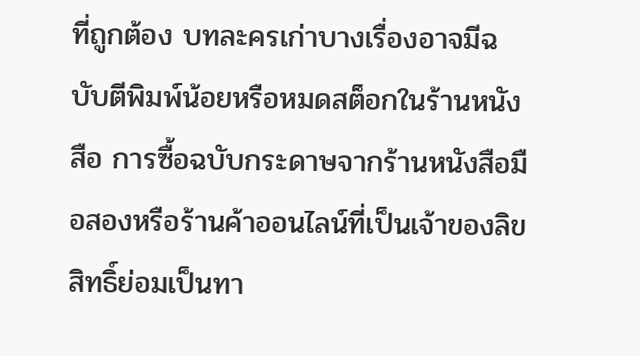ที่ถูกต้อง บทละครเก่าบางเรื่องอาจมีฉบับตีพิมพ์น้อยหรือหมดสต็อกในร้านหนังสือ การซื้อฉบับกระดาษจากร้านหนังสือมือสองหรือร้านค้าออนไลน์ที่เป็นเจ้าของลิขสิทธิ์ย่อมเป็นทา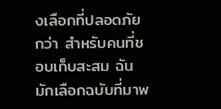งเลือกที่ปลอดภัยกว่า สำหรับคนที่ชอบเก็บสะสม ฉันมักเลือกฉบับที่มาพ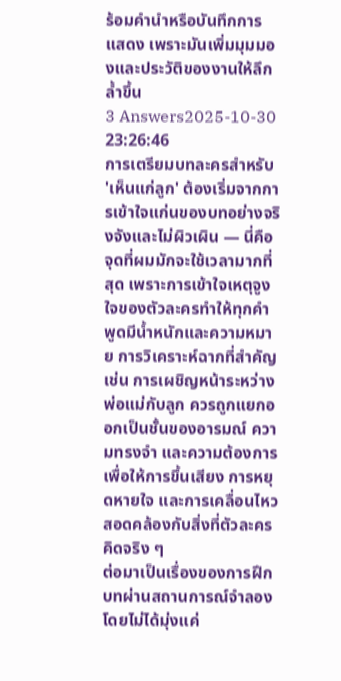ร้อมคำนำหรือบันทึกการแสดง เพราะมันเพิ่มมุมมองและประวัติของงานให้ลึกล้ำขึ้น
3 Answers2025-10-30 23:26:46
การเตรียมบทละครสำหรับ 'เห็นแก่ลูก' ต้องเริ่มจากการเข้าใจแก่นของบทอย่างจริงจังและไม่ผิวเผิน — นี่คือจุดที่ผมมักจะใช้เวลามากที่สุด เพราะการเข้าใจเหตุจูงใจของตัวละครทำให้ทุกคำพูดมีน้ำหนักและความหมาย การวิเคราะห์ฉากที่สำคัญ เช่น การเผชิญหน้าระหว่างพ่อแม่กับลูก ควรถูกแยกออกเป็นชั้นของอารมณ์ ความทรงจำ และความต้องการ เพื่อให้การขึ้นเสียง การหยุดหายใจ และการเคลื่อนไหวสอดคล้องกับสิ่งที่ตัวละครคิดจริง ๆ
ต่อมาเป็นเรื่องของการฝึกบทผ่านสถานการณ์จำลอง โดยไม่ได้มุ่งแค่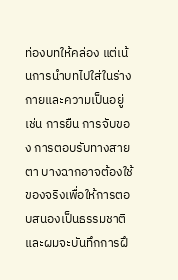ท่องบทให้คล่อง แต่เน้นการนำบทไปใส่ในร่างกายและความเป็นอยู่ เช่น การยืน การจับของ การตอบรับทางสายตา บางฉากอาจต้องใช้ของจริงเพื่อให้การตอบสนองเป็นธรรมชาติ และผมจะบันทึกการฝึ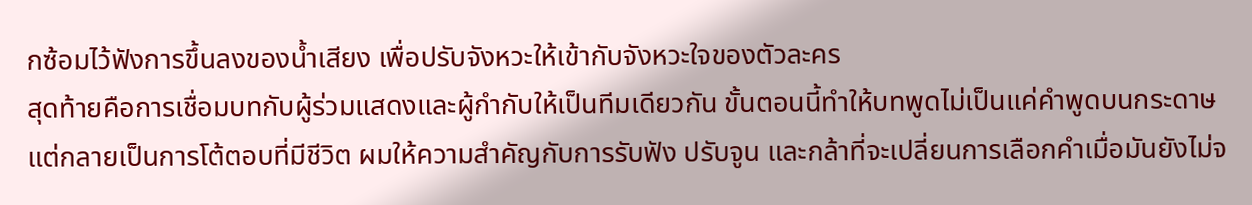กซ้อมไว้ฟังการขึ้นลงของน้ำเสียง เพื่อปรับจังหวะให้เข้ากับจังหวะใจของตัวละคร
สุดท้ายคือการเชื่อมบทกับผู้ร่วมแสดงและผู้กำกับให้เป็นทีมเดียวกัน ขั้นตอนนี้ทำให้บทพูดไม่เป็นแค่คำพูดบนกระดาษ แต่กลายเป็นการโต้ตอบที่มีชีวิต ผมให้ความสำคัญกับการรับฟัง ปรับจูน และกล้าที่จะเปลี่ยนการเลือกคำเมื่อมันยังไม่จ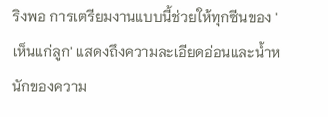ริงพอ การเตรียมงานแบบนี้ช่วยให้ทุกซีนของ 'เห็นแก่ลูก' แสดงถึงความละเอียดอ่อนและน้ำหนักของความ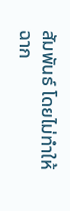สัมพันธ์ โดยไม่ทำให้ฉาก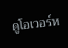ดูโอเวอร์ห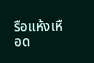รือแห้งเหือด